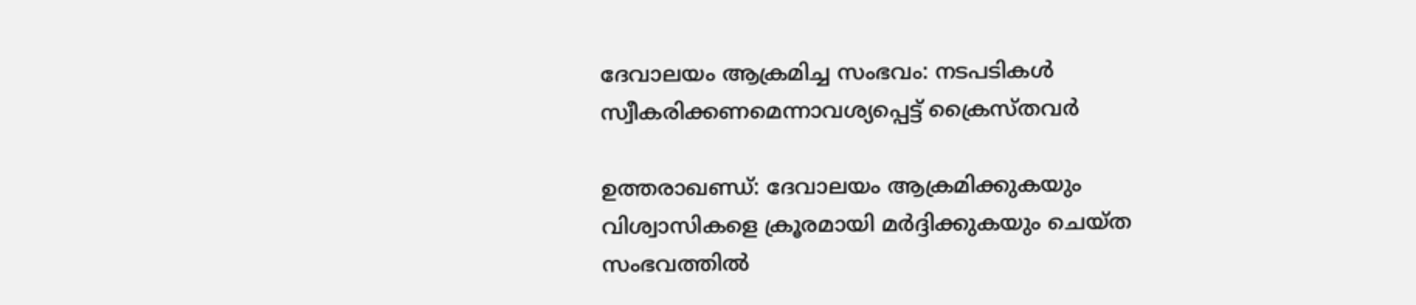ദേവാലയം ആക്രമിച്ച സംഭവം: നടപടികള്‍ സ്വീകരിക്കണമെന്നാവശ്യപ്പെട്ട് ക്രൈസ്തവര്‍

ഉത്തരാഖണ്ഡ്: ദേവാലയം ആക്രമിക്കുകയും വിശ്വാസികളെ ക്രൂരമായി മര്‍ദ്ദിക്കുകയും ചെയ്ത സംഭവത്തില്‍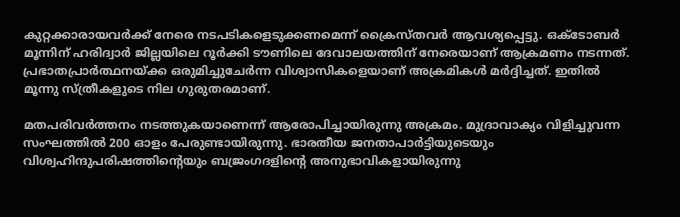കുറ്റക്കാരായവര്‍ക്ക് നേരെ നടപടികളെടുക്കണമെന്ന് ക്രൈസ്തവര്‍ ആവശ്യപ്പെട്ടു. ഒക്ടോബര്‍ മൂന്നിന് ഹരിദ്വാര്‍ ജില്ലയിലെ റൂര്‍ക്കി ടൗണിലെ ദേവാലയത്തിന് നേരെയാണ് ആക്രമണം നടന്നത്. പ്രഭാതപ്രാര്‍ത്ഥനയ്ക്ക ഒരുമിച്ചുചേര്‍ന്ന വിശ്വാസികളെയാണ് അക്രമികള്‍ മര്‍ദ്ദിച്ചത്. ഇതില്‍ മൂന്നു സ്ത്രീകളുടെ നില ഗുരുതരമാണ്.

മതപരിവര്‍ത്തനം നടത്തുകയാണെന്ന് ആരോപിച്ചായിരുന്നു അക്രമം. മുദ്രാവാക്യം വിളിച്ചുവന്ന സംഘത്തില്‍ 200 ഓളം പേരുണ്ടായിരുന്നു. ഭാരതീയ ജനതാപാര്‍ട്ടിയുടെയും വിശ്വഹിന്ദുപരിഷത്തിന്റെയും ബജ്രംഗദളിന്റെ അനുഭാവികളായിരുന്നു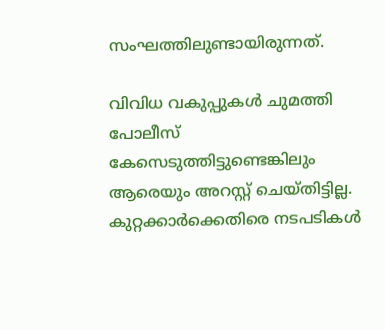സംഘത്തിലുണ്ടായിരുന്നത്.

വിവിധ വകുപ്പുകള്‍ ചുമത്തി പോലീസ് കേസെടുത്തിട്ടുണ്ടെങ്കിലും ആരെയും അറസ്റ്റ് ചെയ്തിട്ടില്ല. കുറ്റക്കാര്‍ക്കെതിരെ നടപടികള്‍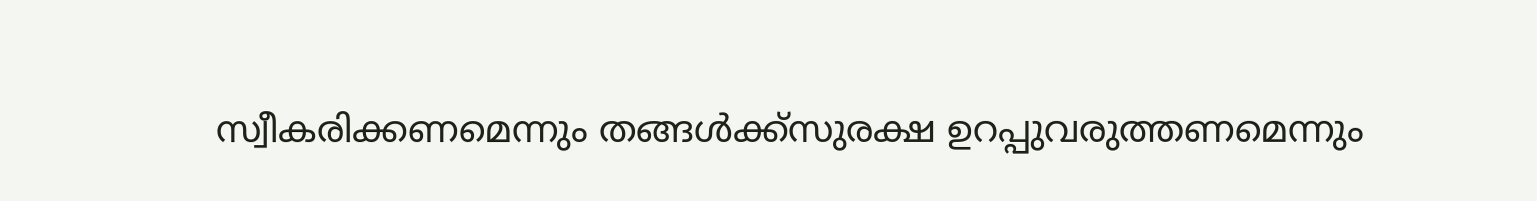സ്വീകരിക്കണമെന്നും തങ്ങള്‍ക്ക്‌സുരക്ഷ ഉറപ്പുവരുത്തണമെന്നും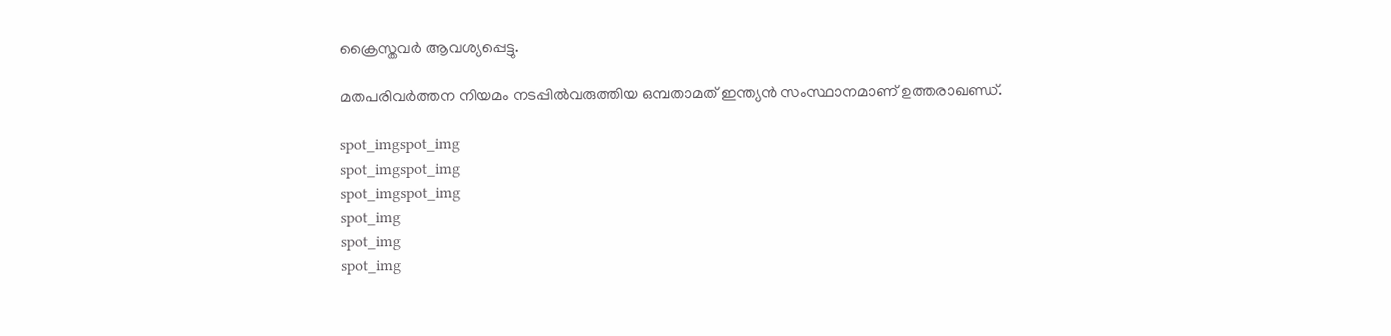ക്രൈസ്തവര്‍ ആവശ്യപ്പെട്ടു.

മതപരിവര്‍ത്തന നിയമം നടപ്പില്‍വരുത്തിയ ഒമ്പതാമത് ഇന്ത്യന്‍ സംസ്ഥാനമാണ് ഉത്തരാഖണ്ഡ്.

spot_imgspot_img
spot_imgspot_img
spot_imgspot_img
spot_img
spot_img
spot_img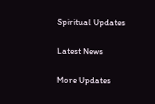Spiritual Updates

Latest News

More Updates